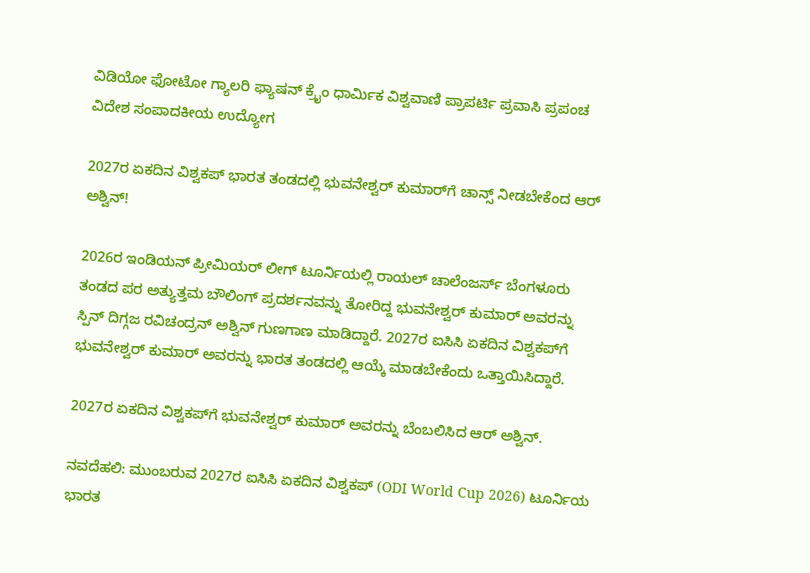ವಿಡಿಯೋ ಫೋಟೋ ಗ್ಯಾಲರಿ ಫ್ಯಾಷನ್ ಕ್ರೈಂ ಧಾರ್ಮಿಕ ವಿಶ್ವವಾಣಿ ಪ್ರಾಪರ್ಟಿ ಪ್ರವಾಸಿ ಪ್ರಪಂಚ ವಿದೇಶ ಸಂಪಾದಕೀಯ ಉದ್ಯೋಗ

2027ರ ಏಕದಿನ ವಿಶ್ವಕಪ್‌ ಭಾರತ ತಂಡದಲ್ಲಿ ಭುವನೇಶ್ವರ್‌ ಕುಮಾರ್‌ಗೆ ಚಾನ್ಸ್‌ ನೀಡಬೇಕೆಂದ ಆರ್‌ ಅಶ್ವಿನ್‌!

2026ರ ಇಂಡಿಯನ್‌ ಪ್ರೀಮಿಯರ್‌ ಲೀಗ್‌ ಟೂರ್ನಿಯಲ್ಲಿ ರಾಯಲ್‌ ಚಾಲೆಂಜರ್ಸ್‌ ಬೆಂಗಳೂರು ತಂಡದ ಪರ ಅತ್ಯುತ್ತಮ ಬೌಲಿಂಗ್‌ ಪ್ರದರ್ಶನವನ್ನು ತೋರಿದ್ದ ಭುವನೇಶ್ವರ್‌ ಕುಮಾರ್‌ ಅವರನ್ನು ಸ್ಪಿನ್‌ ದಿಗ್ಗಜ ರವಿಚಂದ್ರನ್‌ ಅಶ್ವಿನ್‌ ಗುಣಗಾಣ ಮಾಡಿದ್ದಾರೆ. 2027ರ ಐಸಿಸಿ ಏಕದಿನ ವಿಶ್ವಕಪ್‌ಗೆ ಭುವನೇಶ್ವರ್ ಕುಮಾರ್ ಅವರನ್ನು ಭಾರತ ತಂಡದಲ್ಲಿ ಆಯ್ಕೆ ಮಾಡಬೇಕೆಂದು ಒತ್ತಾಯಿಸಿದ್ದಾರೆ.

2027ರ ಏಕದಿನ ವಿಶ್ವಕಪ್‌ಗೆ ಭುವನೇಶ್ವರ್‌ ಕುಮಾರ್‌ ಅವರನ್ನು ಬೆಂಬಲಿಸಿದ ಆರ್‌ ಅಶ್ವಿನ್‌.

ನವದೆಹಲಿ: ಮುಂಬರುವ 2027ರ ಐಸಿಸಿ ಏಕದಿನ ವಿಶ್ವಕಪ್‌ (ODI World Cup 2026) ಟೂರ್ನಿಯ ಭಾರತ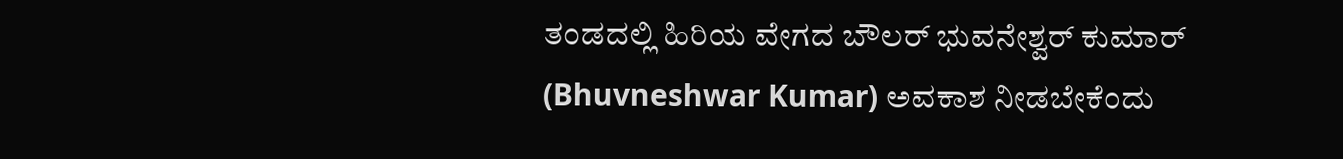ತಂಡದಲ್ಲಿ ಹಿರಿಯ ವೇಗದ ಬೌಲರ್‌ ಭುವನೇಶ್ವರ್‌ ಕುಮಾರ್‌ (Bhuvneshwar Kumar) ಅವಕಾಶ ನೀಡಬೇಕೆಂದು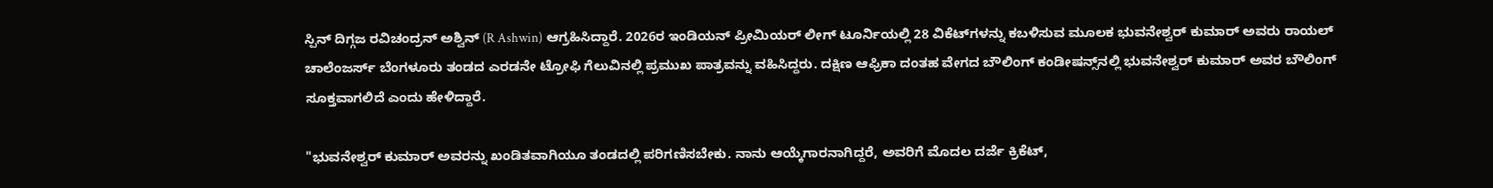ಸ್ಪಿನ್‌ ದಿಗ್ಗಜ ರವಿಚಂದ್ರನ್‌ ಅಶ್ವಿನ್‌ (R Ashwin) ಆಗ್ರಹಿಸಿದ್ದಾರೆ. 2026ರ ಇಂಡಿಯನ್‌ ಪ್ರೀಮಿಯರ್‌ ಲೀಗ್‌ ಟೂರ್ನಿಯಲ್ಲಿ 28 ವಿಕೆಟ್‌ಗಳನ್ನು ಕಬಳಿಸುವ ಮೂಲಕ ಭುವನೇಶ್ವರ್‌ ಕುಮಾರ್‌ ಅವರು ರಾಯಲ್‌ ಚಾಲೆಂಜರ್ಸ್‌ ಬೆಂಗಳೂರು ತಂಡದ ಎರಡನೇ ಟ್ರೋಫಿ ಗೆಲುವಿನಲ್ಲಿ ಪ್ರಮುಖ ಪಾತ್ರವನ್ನು ವಹಿಸಿದ್ದರು. ದಕ್ಷಿಣ ಆಫ್ರಿಕಾ ದಂತಹ ವೇಗದ ಬೌಲಿಂಗ್‌ ಕಂಡೀಷನ್ಸ್‌ನಲ್ಲಿ ಭುವನೇಶ್ವರ್‌ ಕುಮಾರ್‌ ಅವರ ಬೌಲಿಂಗ್‌ ಸೂಕ್ತವಾಗಲಿದೆ ಎಂದು ಹೇಳಿದ್ದಾರೆ.

"ಭುವನೇಶ್ವರ್ ಕುಮಾರ್ ಅವರನ್ನು ಖಂಡಿತವಾಗಿಯೂ ತಂಡದಲ್ಲಿ ಪರಿಗಣಿಸಬೇಕು. ನಾನು ಆಯ್ಕೆಗಾರನಾಗಿದ್ದರೆ, ಅವರಿಗೆ ಮೊದಲ ದರ್ಜೆ ಕ್ರಿಕೆಟ್,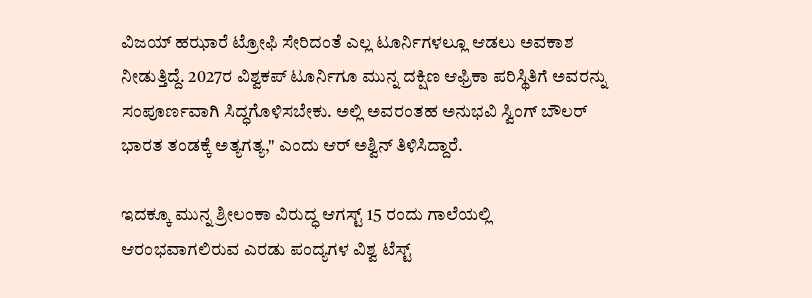ವಿಜಯ್ ಹಝಾರೆ ಟ್ರೋಫಿ ಸೇರಿದಂತೆ ಎಲ್ಲ ಟೂರ್ನಿಗಳಲ್ಲೂ ಆಡಲು ಅವಕಾಶ ನೀಡುತ್ತಿದ್ದೆ. 2027ರ ವಿಶ್ವಕಪ್‌ ಟೂರ್ನಿಗೂ ಮುನ್ನ ದಕ್ಷಿಣ ಆಫ್ರಿಕಾ ಪರಿಸ್ಥಿತಿಗೆ ಅವರನ್ನು ಸಂಪೂರ್ಣವಾಗಿ ಸಿದ್ಧಗೊಳಿಸಬೇಕು. ಅಲ್ಲಿ ಅವರಂತಹ ಅನುಭವಿ ಸ್ವಿಂಗ್ ಬೌಲರ್ ಭಾರತ ತಂಡಕ್ಕೆ ಅತ್ಯಗತ್ಯ," ಎಂದು ಆರ್ ಅಶ್ವಿನ್ ತಿಳಿಸಿದ್ದಾರೆ.

ಇದಕ್ಕೂ ಮುನ್ನ ಶ್ರೀಲಂಕಾ ವಿರುದ್ಧ ಆಗಸ್ಟ್ 15 ರಂದು ಗಾಲೆಯಲ್ಲಿ ಆರಂಭವಾಗಲಿರುವ ಎರಡು ಪಂದ್ಯಗಳ ವಿಶ್ವ ಟೆಸ್ಟ್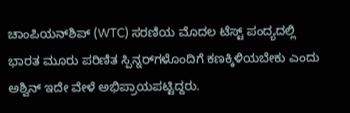ಚಾಂಪಿಯನ್‌ಶಿಪ್ (WTC) ಸರಣಿಯ ಮೊದಲ ಟೆಸ್ಟ್‌ ಪಂದ್ಯದಲ್ಲಿ ಭಾರತ ಮೂರು ಪರಿಣಿತ ಸ್ಪಿನ್ನರ್‌ಗಳೊಂದಿಗೆ ಕಣಕ್ಕಿಳಿಯಬೇಕು ಎಂದು ಅಶ್ವಿನ್ ಇದೇ ವೇಳೆ ಅಭಿಪ್ರಾಯಪಟ್ಟಿದ್ದರು.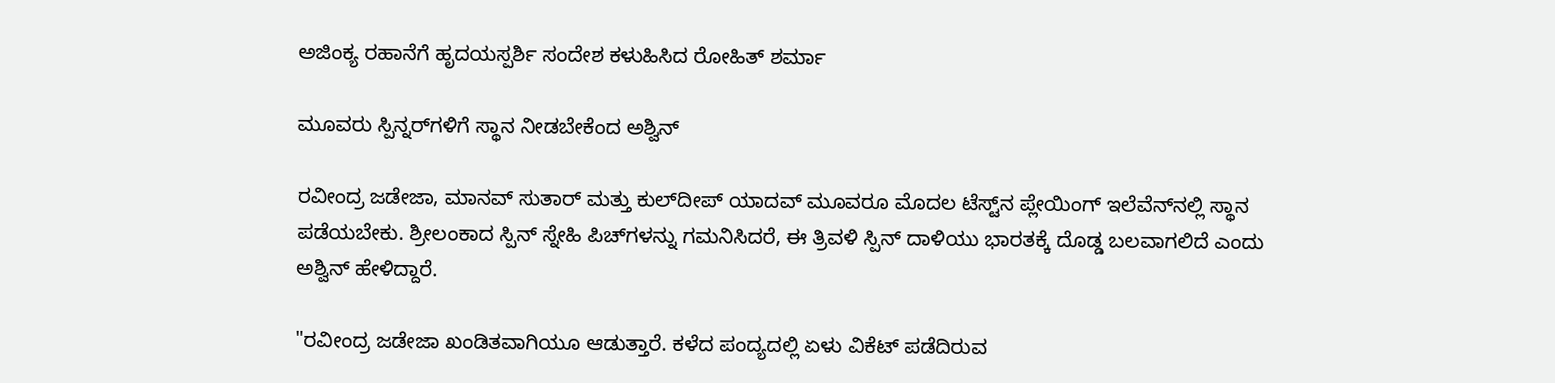ಅಜಿಂಕ್ಯ ರಹಾನೆಗೆ ಹೃದಯಸ್ಪರ್ಶಿ ಸಂದೇಶ ಕಳುಹಿಸಿದ ರೋಹಿತ್ ಶರ್ಮಾ

ಮೂವರು ಸ್ಪಿನ್ನರ್‌ಗಳಿಗೆ ಸ್ಥಾನ ನೀಡಬೇಕೆಂದ ಅಶ್ವಿನ್‌

ರವೀಂದ್ರ ಜಡೇಜಾ, ಮಾನವ್ ಸುತಾರ್ ಮತ್ತು ಕುಲ್‌ದೀಪ್ ಯಾದವ್ ಮೂವರೂ ಮೊದಲ ಟೆಸ್ಟ್‌ನ ಪ್ಲೇಯಿಂಗ್ ಇಲೆವೆನ್‌ನಲ್ಲಿ ಸ್ಥಾನ ಪಡೆಯಬೇಕು. ಶ್ರೀಲಂಕಾದ ಸ್ಪಿನ್ ಸ್ನೇಹಿ ಪಿಚ್‌ಗಳನ್ನು ಗಮನಿಸಿದರೆ, ಈ ತ್ರಿವಳಿ ಸ್ಪಿನ್ ದಾಳಿಯು ಭಾರತಕ್ಕೆ ದೊಡ್ಡ ಬಲವಾಗಲಿದೆ ಎಂದು ಅಶ್ವಿನ್ ಹೇಳಿದ್ದಾರೆ.

"ರವೀಂದ್ರ ಜಡೇಜಾ ಖಂಡಿತವಾಗಿಯೂ ಆಡುತ್ತಾರೆ. ಕಳೆದ ಪಂದ್ಯದಲ್ಲಿ ಏಳು ವಿಕೆಟ್ ಪಡೆದಿರುವ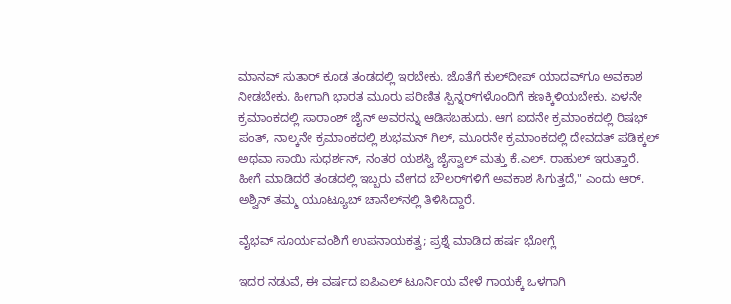ಮಾನವ್ ಸುತಾರ್ ಕೂಡ ತಂಡದಲ್ಲಿ ಇರಬೇಕು. ಜೊತೆಗೆ ಕುಲ್‌ದೀಪ್ ಯಾದವ್‌ಗೂ ಅವಕಾಶ ನೀಡಬೇಕು. ಹೀಗಾಗಿ ಭಾರತ ಮೂರು ಪರಿಣಿತ ಸ್ಪಿನ್ನರ್‌ಗಳೊಂದಿಗೆ ಕಣಕ್ಕಿಳಿಯಬೇಕು. ಏಳನೇ ಕ್ರಮಾಂಕದಲ್ಲಿ ಸಾರಾಂಶ್ ಜೈನ್ ಅವರನ್ನು ಆಡಿಸಬಹುದು. ಆಗ ಐದನೇ ಕ್ರಮಾಂಕದಲ್ಲಿ ರಿಷಭ್ ಪಂತ್, ನಾಲ್ಕನೇ ಕ್ರಮಾಂಕದಲ್ಲಿ ಶುಭಮನ್ ಗಿಲ್, ಮೂರನೇ ಕ್ರಮಾಂಕದಲ್ಲಿ ದೇವದತ್ ಪಡಿಕ್ಕಲ್ ಅಥವಾ ಸಾಯಿ ಸುಧರ್ಶನ್, ನಂತರ ಯಶಸ್ವಿ ಜೈಸ್ವಾಲ್ ಮತ್ತು ಕೆ.ಎಲ್. ರಾಹುಲ್ ಇರುತ್ತಾರೆ. ಹೀಗೆ ಮಾಡಿದರೆ ತಂಡದಲ್ಲಿ ಇಬ್ಬರು ವೇಗದ ಬೌಲರ್‌ಗಳಿಗೆ ಅವಕಾಶ ಸಿಗುತ್ತದೆ," ಎಂದು ಆರ್. ಅಶ್ವಿನ್ ತಮ್ಮ ಯೂಟ್ಯೂಬ್ ಚಾನೆಲ್‌ನಲ್ಲಿ ತಿಳಿಸಿದ್ದಾರೆ.

ವೈಭವ್ ಸೂರ್ಯವಂಶಿಗೆ ಉಪನಾಯಕತ್ವ; ಪ್ರಶ್ನೆ ಮಾಡಿದ ಹರ್ಷ ಭೋಗ್ಲೆ

ಇದರ ನಡುವೆ, ಈ ವರ್ಷದ ಐಪಿಎಲ್ ಟೂರ್ನಿಯ ವೇಳೆ ಗಾಯಕ್ಕೆ ಒಳಗಾಗಿ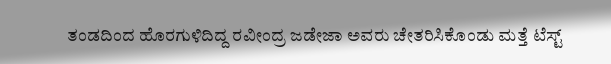ತಂಡದಿಂದ ಹೊರಗುಳಿದಿದ್ದ ರವೀಂದ್ರ ಜಡೇಜಾ ಅವರು ಚೇತರಿಸಿಕೊಂಡು ಮತ್ತೆ ಟೆಸ್ಟ್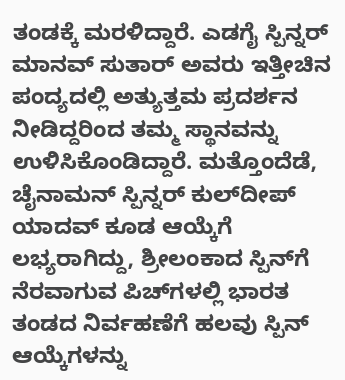ತಂಡಕ್ಕೆ ಮರಳಿದ್ದಾರೆ. ಎಡಗೈ ಸ್ಪಿನ್ನರ್ ಮಾನವ್ ಸುತಾರ್ ಅವರು ಇತ್ತೀಚಿನ ಪಂದ್ಯದಲ್ಲಿ ಅತ್ಯುತ್ತಮ ಪ್ರದರ್ಶನ ನೀಡಿದ್ದರಿಂದ ತಮ್ಮ ಸ್ಥಾನವನ್ನು ಉಳಿಸಿಕೊಂಡಿದ್ದಾರೆ. ಮತ್ತೊಂದೆಡೆ, ಚೈನಾಮನ್ ಸ್ಪಿನ್ನರ್ ಕುಲ್‌ದೀಪ್ ಯಾದವ್ ಕೂಡ ಆಯ್ಕೆಗೆ ಲಭ್ಯರಾಗಿದ್ದು, ಶ್ರೀಲಂಕಾದ ಸ್ಪಿನ್‌ಗೆ ನೆರವಾಗುವ ಪಿಚ್‌ಗಳಲ್ಲಿ ಭಾರತ ತಂಡದ ನಿರ್ವಹಣೆಗೆ ಹಲವು ಸ್ಪಿನ್ ಆಯ್ಕೆಗಳನ್ನು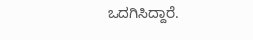ಒದಗಿಸಿದ್ದಾರೆ.